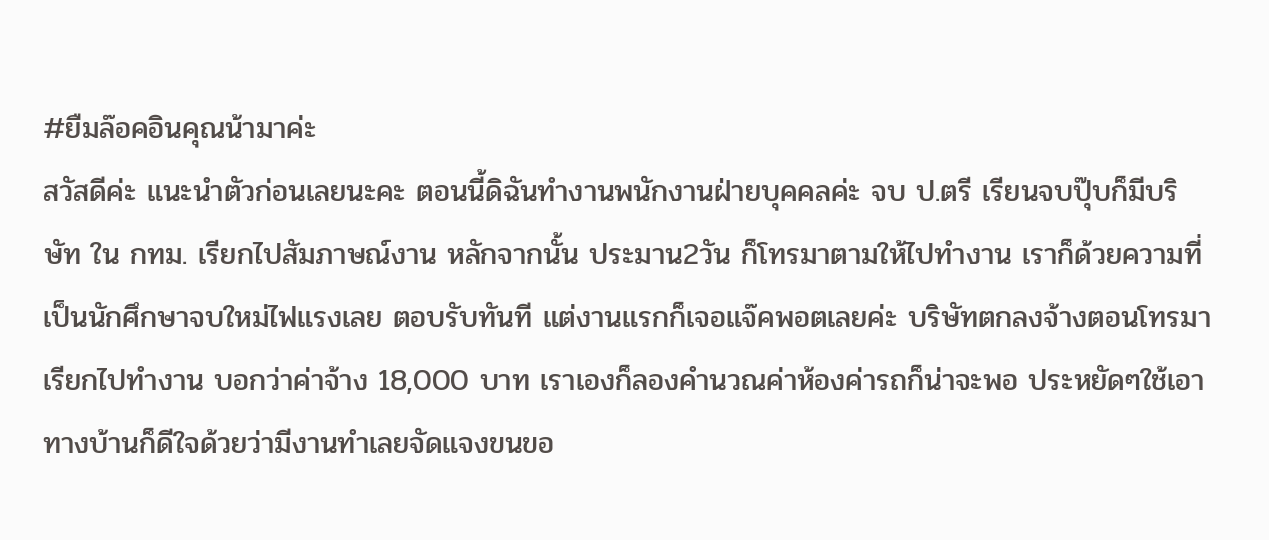#ยืมล๊อคอินคุณน้ามาค่ะ
สวัสดีค่ะ แนะนำตัวก่อนเลยนะคะ ตอนนี้ดิฉันทำงานพนักงานฝ่ายบุคคลค่ะ จบ ป.ตรี เรียนจบปุ๊บก็มีบริษัท ใน กทม. เรียกไปสัมภาษณ์งาน หลักจากนั้น ประมาน2วัน ก็โทรมาตามให้ไปทำงาน เราก็ด้วยความที่เป็นนักศึกษาจบใหม่ไฟแรงเลย ตอบรับทันที แต่งานแรกก็เจอแจ๊คพอตเลยค่ะ บริษัทตกลงจ้างตอนโทรมาเรียกไปทำงาน บอกว่าค่าจ้าง 18,000 บาท เราเองก็ลองคำนวณค่าห้องค่ารถก็น่าจะพอ ประหยัดๆใช้เอา ทางบ้านก็ดีใจด้วยว่ามีงานทำเลยจัดแจงขนขอ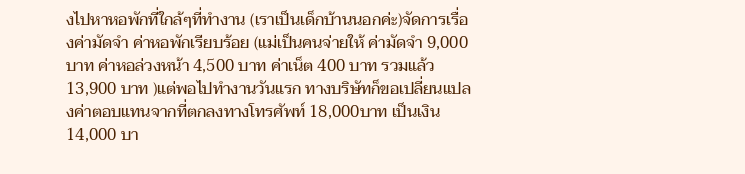งไปหาหอพักที่ใกล้ๆที่ทำงาน (เราเป็นเด็กบ้านนอกค่ะ)จัดการเรื่องค่ามัดจำ ค่าหอพักเรียบร้อย (แม่เป็นคนจ่ายให้ ค่ามัดจำ 9,000บาท ค่าหอล่วงหน้า 4,500 บาท ค่าเน็ต 400 บาท รวมแล้ว13,900 บาท )แต่พอไปทำงานวันแรก ทางบริษัทก็ขอเปลี่ยนแปลงค่าตอบแทนจากที่ตกลงทางโทรศัพท์ 18,000บาท เป็นเงิน 14,000 บา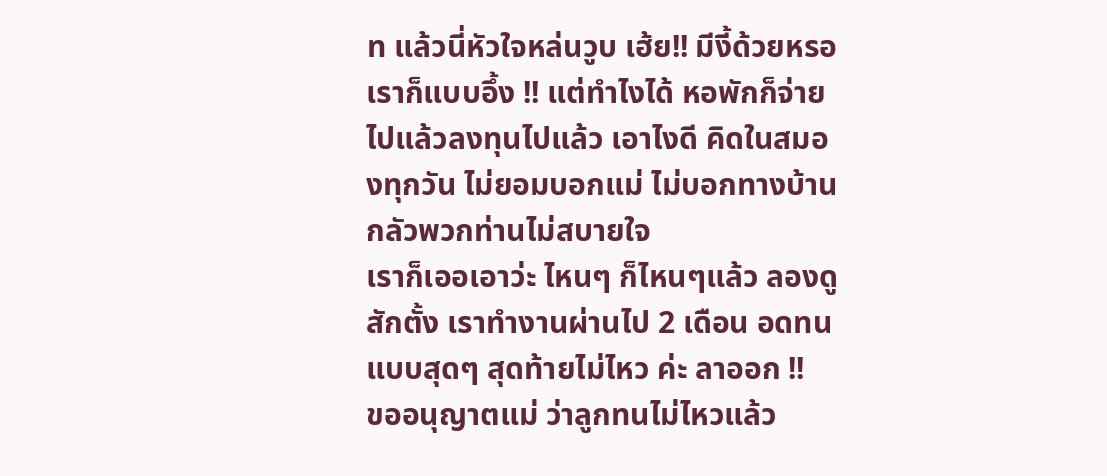ท แล้วนี่หัวใจหล่นวูบ เฮ้ย!! มีงี้ด้วยหรอ
เราก็แบบอึ้ง !! แต่ทำไงได้ หอพักก็จ่ายไปแล้วลงทุนไปแล้ว เอาไงดี คิดในสมองทุกวัน ไม่ยอมบอกแม่ ไม่บอกทางบ้านกลัวพวกท่านไม่สบายใจ
เราก็เออเอาว่ะ ไหนๆ ก็ไหนๆแล้ว ลองดูสักตั้ง เราทำงานผ่านไป 2 เดือน อดทนแบบสุดๆ สุดท้ายไม่ไหว ค่ะ ลาออก !!
ขออนุญาตแม่ ว่าลูกทนไม่ไหวแล้ว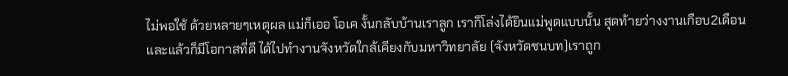ไม่พอใช้ ด้วยหลายๆเหตุผล แม่ก็เออ โอเค งั้นกลับบ้านเราลูก เราก็โล่งได้ยินแม่พูดแบบนั้น สุดท้ายว่างงานเกือบ2เดือน และแล้วก็มีโอกาสที่ดี ได้ไปทำงานจังหวัดใกล้เคียงกับมหาวิทยาลัย (จังหวัดชนบท)เราถูก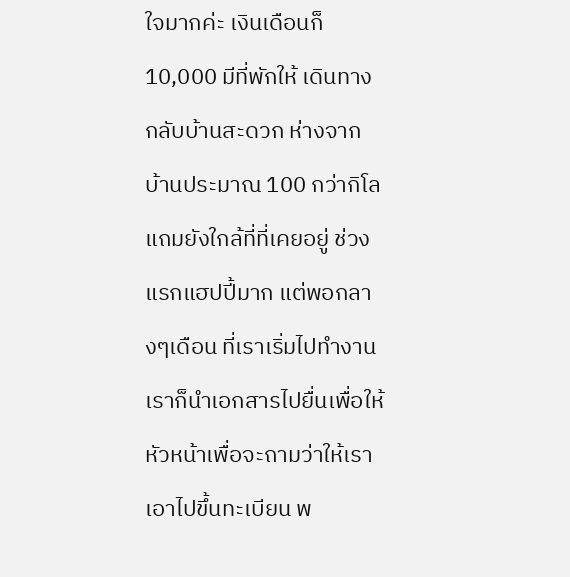ใจมากค่ะ เงินเดือนก็ 10,000 มีที่พักให้ เดินทางกลับบ้านสะดวก ห่างจากบ้านประมาณ 100 กว่ากิโล แถมยังใกล้ที่ที่เคยอยู่ ช่วงแรกแฮปปี้มาก แต่พอกลางๆเดือน ที่เราเริ่มไปทำงาน เราก็นำเอกสารไปยื่นเพื่อให้หัวหน้าเพื่อจะถามว่าให้เราเอาไปขึ้นทะเบียน พ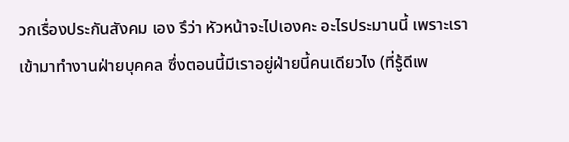วกเรื่องประกันสังคม เอง รึว่า หัวหน้าจะไปเองคะ อะไรประมานนี้ เพราะเราเข้ามาทำงานฝ่ายบุคคล ซึ่งตอนนี้มีเราอยู่ฝ่ายนี้คนเดียวไง (ที่รู้ดีเพ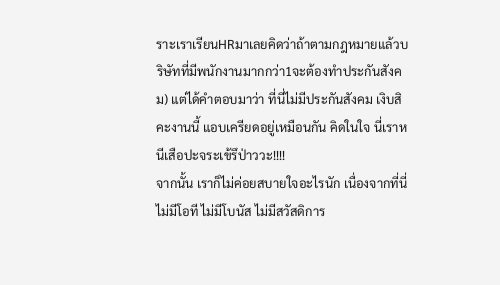ราะเราเรียนHRมาเลยคิดว่าถ้าตามกฎหมายแล้วบริษัทที่มีพนักงานมากกว่า1จะต้องทำประกันสังคม) แต่ได้คำตอบมาว่า ที่นี่ไม่มีประกันสังคม เงิบสิคะงานนี้ แอบเครียดอยู่เหมือนกัน คิดในใจ นี่เราหนีเสือปะจระเข้รึป่าววะ!!!!
จากนั้น เราก็ไม่ค่อยสบายใจอะไรนัก เนื่องจากที่นี่ไม่มีโอที ไม่มีโบนัส ไม่มีสวัสดิการ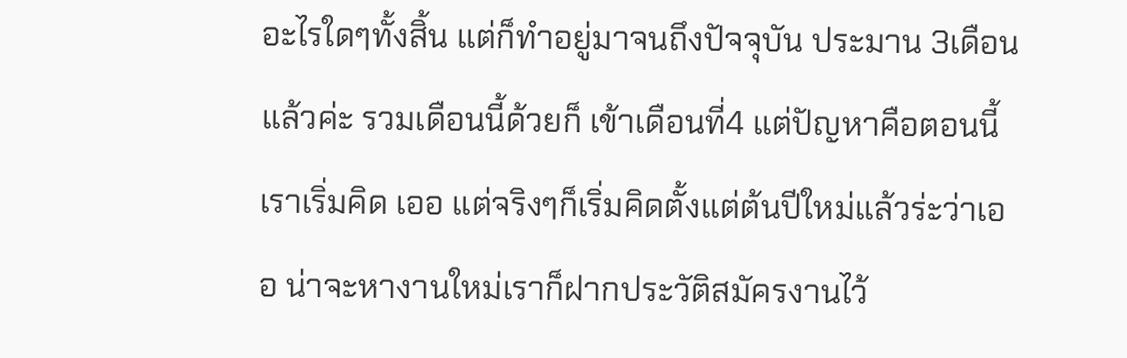อะไรใดๆทั้งสิ้น แต่ก็ทำอยู่มาจนถึงปัจจุบัน ประมาน 3เดือนแล้วค่ะ รวมเดือนนี้ด้วยก็ เข้าเดือนที่4 แต่ปัญหาคือตอนนี้เราเริ่มคิด เออ แต่จริงๆก็เริ่มคิดตั้งแต่ต้นปีใหม่แล้วร่ะว่าเออ น่าจะหางานใหม่เราก็ฝากประวัติสมัครงานไว้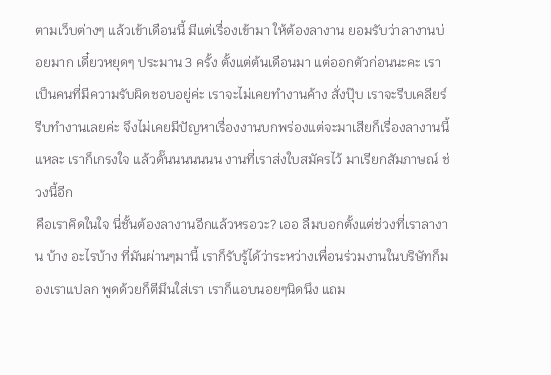ตามเว็บต่างๆ แล้วเข้าเดือนนี้ มีแต่เรื่องเข้ามา ให้ต้องลางาน ยอมรับว่าลางานบ่อยมาก เดี๋ยวหยุดๆ ประมาน 3 ครั้ง ตั้งแต่ต้นเดือนมา แต่ออกตัวก่อนนะคะ เราเป็นคนที่มีความรับผิดชอบอยู่ค่ะ เราจะไม่เคยทำงานค้าง สั่งปุ๊บ เราจะรีบเคลียร์ รีบทำงานเลยค่ะ จึงไม่เคยมีปัญหาเรื่องงานบกพร่องแต่จะมาเสียก็เรื่องลางานนี้แหละ เราก็เกรงใจ แล้วดั๊นนนนนนน งานที่เราส่งใบสมัครไว้ มาเรียกสัมภาษณ์ ช่วงนี้อีก
คือเราคิดในใจ นี่ชั้นต้องลางานอีกแล้วหรอวะ? เออ ลืมบอกตั้งแต่ช่วงที่เราลางาน บ้าง อะไรบ้าง ที่มันผ่านๆมานี้ เราก็รับรู้ได้ว่าระหว่างเพื่อนร่วมงานในบริษัทก็มองเราแปลก พูดด้วยก็ตีมึนใส่เรา เราก็แอบนอยๆนิดนึง แถม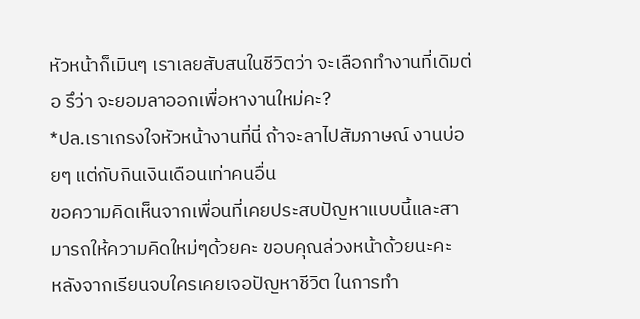หัวหน้าก็เมินๆ เราเลยสับสนในชีวิตว่า จะเลือกทำงานที่เดิมต่อ รึว่า จะยอมลาออกเพื่อหางานใหม่คะ?
*ปล.เราเกรงใจหัวหน้างานที่นี่ ถ้าจะลาไปสัมภาษณ์ งานบ่อยๆ แต่กับกินเงินเดือนเท่าคนอื่น
ขอความคิดเห็นจากเพื่อนที่เคยประสบปัญหาแบบนี้และสามารถให้ความคิดใหม่ๆด้วยคะ ขอบคุณล่วงหน้าด้วยนะคะ
หลังจากเรียนจบใครเคยเจอปัญหาชีวิต ในการทำ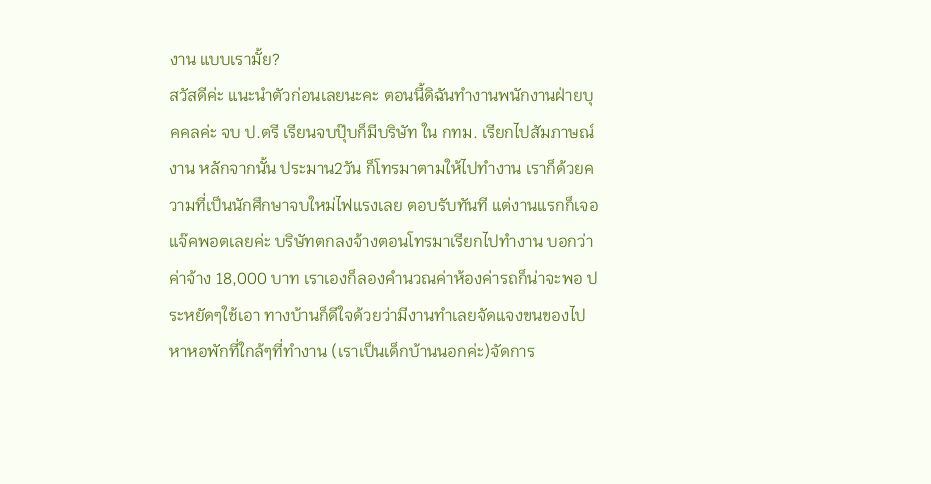งาน แบบเรามั้ย?
สวัสดีค่ะ แนะนำตัวก่อนเลยนะคะ ตอนนี้ดิฉันทำงานพนักงานฝ่ายบุคคลค่ะ จบ ป.ตรี เรียนจบปุ๊บก็มีบริษัท ใน กทม. เรียกไปสัมภาษณ์งาน หลักจากนั้น ประมาน2วัน ก็โทรมาตามให้ไปทำงาน เราก็ด้วยความที่เป็นนักศึกษาจบใหม่ไฟแรงเลย ตอบรับทันที แต่งานแรกก็เจอแจ๊คพอตเลยค่ะ บริษัทตกลงจ้างตอนโทรมาเรียกไปทำงาน บอกว่าค่าจ้าง 18,000 บาท เราเองก็ลองคำนวณค่าห้องค่ารถก็น่าจะพอ ประหยัดๆใช้เอา ทางบ้านก็ดีใจด้วยว่ามีงานทำเลยจัดแจงขนของไปหาหอพักที่ใกล้ๆที่ทำงาน (เราเป็นเด็กบ้านนอกค่ะ)จัดการ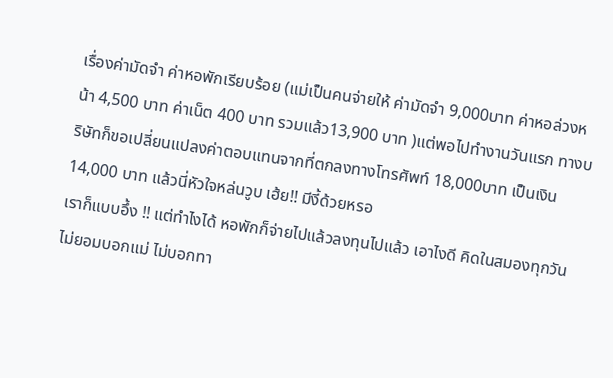เรื่องค่ามัดจำ ค่าหอพักเรียบร้อย (แม่เป็นคนจ่ายให้ ค่ามัดจำ 9,000บาท ค่าหอล่วงหน้า 4,500 บาท ค่าเน็ต 400 บาท รวมแล้ว13,900 บาท )แต่พอไปทำงานวันแรก ทางบริษัทก็ขอเปลี่ยนแปลงค่าตอบแทนจากที่ตกลงทางโทรศัพท์ 18,000บาท เป็นเงิน 14,000 บาท แล้วนี่หัวใจหล่นวูบ เฮ้ย!! มีงี้ด้วยหรอ
เราก็แบบอึ้ง !! แต่ทำไงได้ หอพักก็จ่ายไปแล้วลงทุนไปแล้ว เอาไงดี คิดในสมองทุกวัน ไม่ยอมบอกแม่ ไม่บอกทา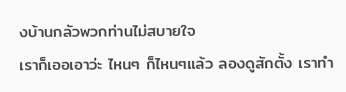งบ้านกลัวพวกท่านไม่สบายใจ
เราก็เออเอาว่ะ ไหนๆ ก็ไหนๆแล้ว ลองดูสักตั้ง เราทำ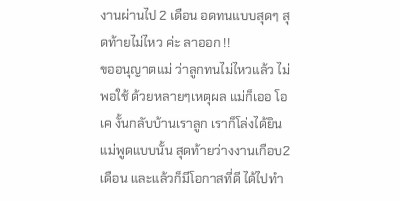งานผ่านไป 2 เดือน อดทนแบบสุดๆ สุดท้ายไม่ไหว ค่ะ ลาออก !!
ขออนุญาตแม่ ว่าลูกทนไม่ไหวแล้ว ไม่พอใช้ ด้วยหลายๆเหตุผล แม่ก็เออ โอเค งั้นกลับบ้านเราลูก เราก็โล่งได้ยินแม่พูดแบบนั้น สุดท้ายว่างงานเกือบ2เดือน และแล้วก็มีโอกาสที่ดี ได้ไปทำ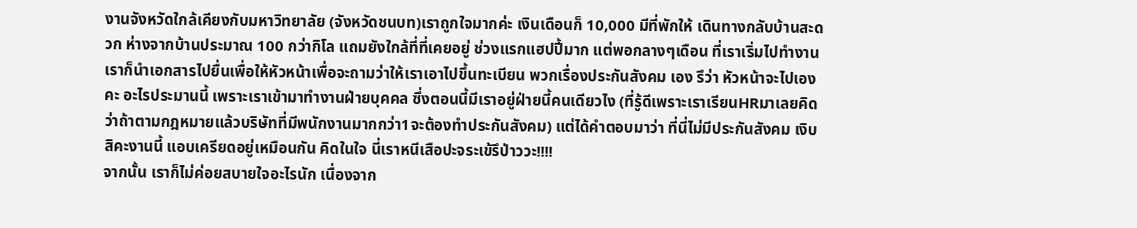งานจังหวัดใกล้เคียงกับมหาวิทยาลัย (จังหวัดชนบท)เราถูกใจมากค่ะ เงินเดือนก็ 10,000 มีที่พักให้ เดินทางกลับบ้านสะดวก ห่างจากบ้านประมาณ 100 กว่ากิโล แถมยังใกล้ที่ที่เคยอยู่ ช่วงแรกแฮปปี้มาก แต่พอกลางๆเดือน ที่เราเริ่มไปทำงาน เราก็นำเอกสารไปยื่นเพื่อให้หัวหน้าเพื่อจะถามว่าให้เราเอาไปขึ้นทะเบียน พวกเรื่องประกันสังคม เอง รึว่า หัวหน้าจะไปเองคะ อะไรประมานนี้ เพราะเราเข้ามาทำงานฝ่ายบุคคล ซึ่งตอนนี้มีเราอยู่ฝ่ายนี้คนเดียวไง (ที่รู้ดีเพราะเราเรียนHRมาเลยคิดว่าถ้าตามกฎหมายแล้วบริษัทที่มีพนักงานมากกว่า1จะต้องทำประกันสังคม) แต่ได้คำตอบมาว่า ที่นี่ไม่มีประกันสังคม เงิบสิคะงานนี้ แอบเครียดอยู่เหมือนกัน คิดในใจ นี่เราหนีเสือปะจระเข้รึป่าววะ!!!!
จากนั้น เราก็ไม่ค่อยสบายใจอะไรนัก เนื่องจาก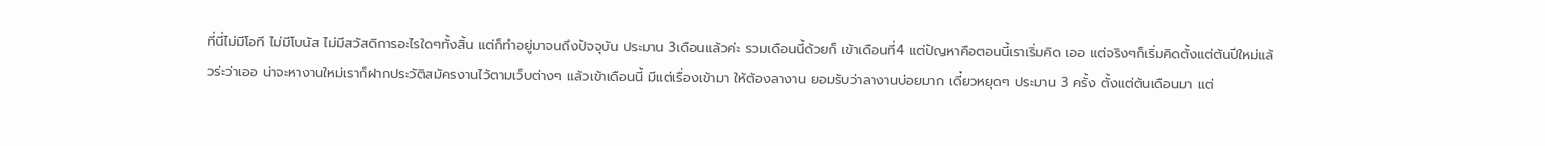ที่นี่ไม่มีโอที ไม่มีโบนัส ไม่มีสวัสดิการอะไรใดๆทั้งสิ้น แต่ก็ทำอยู่มาจนถึงปัจจุบัน ประมาน 3เดือนแล้วค่ะ รวมเดือนนี้ด้วยก็ เข้าเดือนที่4 แต่ปัญหาคือตอนนี้เราเริ่มคิด เออ แต่จริงๆก็เริ่มคิดตั้งแต่ต้นปีใหม่แล้วร่ะว่าเออ น่าจะหางานใหม่เราก็ฝากประวัติสมัครงานไว้ตามเว็บต่างๆ แล้วเข้าเดือนนี้ มีแต่เรื่องเข้ามา ให้ต้องลางาน ยอมรับว่าลางานบ่อยมาก เดี๋ยวหยุดๆ ประมาน 3 ครั้ง ตั้งแต่ต้นเดือนมา แต่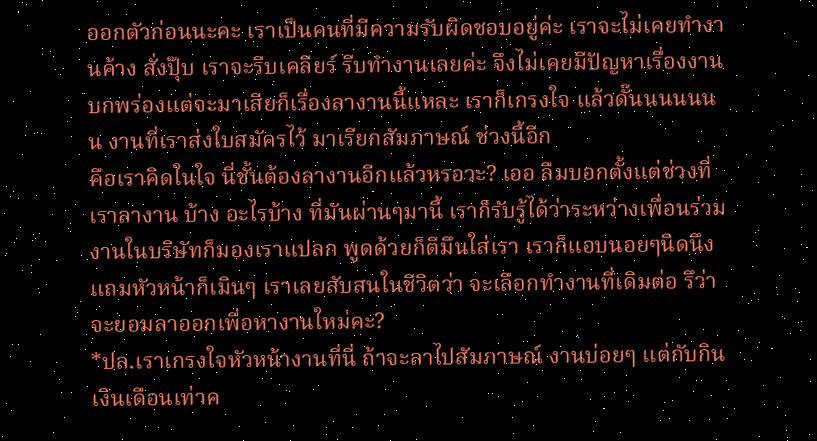ออกตัวก่อนนะคะ เราเป็นคนที่มีความรับผิดชอบอยู่ค่ะ เราจะไม่เคยทำงานค้าง สั่งปุ๊บ เราจะรีบเคลียร์ รีบทำงานเลยค่ะ จึงไม่เคยมีปัญหาเรื่องงานบกพร่องแต่จะมาเสียก็เรื่องลางานนี้แหละ เราก็เกรงใจ แล้วดั๊นนนนนนน งานที่เราส่งใบสมัครไว้ มาเรียกสัมภาษณ์ ช่วงนี้อีก
คือเราคิดในใจ นี่ชั้นต้องลางานอีกแล้วหรอวะ? เออ ลืมบอกตั้งแต่ช่วงที่เราลางาน บ้าง อะไรบ้าง ที่มันผ่านๆมานี้ เราก็รับรู้ได้ว่าระหว่างเพื่อนร่วมงานในบริษัทก็มองเราแปลก พูดด้วยก็ตีมึนใส่เรา เราก็แอบนอยๆนิดนึง แถมหัวหน้าก็เมินๆ เราเลยสับสนในชีวิตว่า จะเลือกทำงานที่เดิมต่อ รึว่า จะยอมลาออกเพื่อหางานใหม่คะ?
*ปล.เราเกรงใจหัวหน้างานที่นี่ ถ้าจะลาไปสัมภาษณ์ งานบ่อยๆ แต่กับกินเงินเดือนเท่าค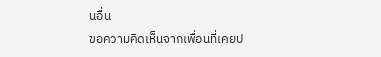นอื่น
ขอความคิดเห็นจากเพื่อนที่เคยป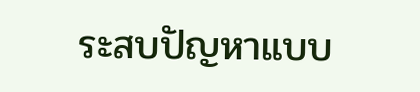ระสบปัญหาแบบ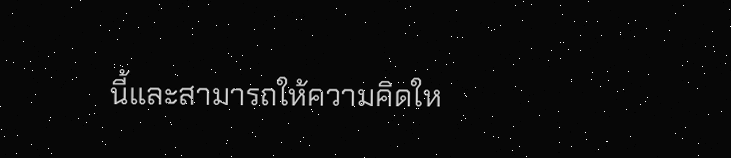นี้และสามารถให้ความคิดให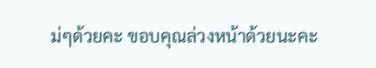ม่ๆด้วยคะ ขอบคุณล่วงหน้าด้วยนะคะ